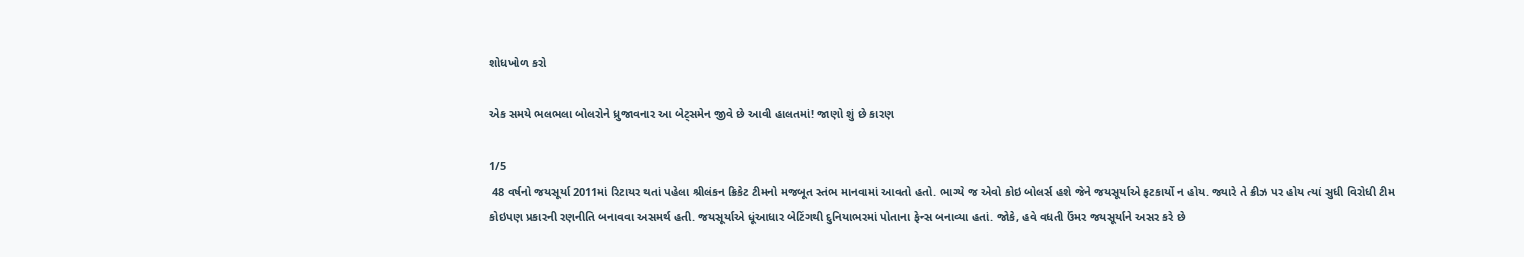શોધખોળ કરો

એક સમયે ભલભલા બોલરોને ધ્રુજાવનાર આ બેટ્સમેન જીવે છે આવી હાલતમાં! જાણો શું છે કારણ

1/5
 48 વર્ષનો જયસૂર્યા 2011માં રિટાયર થતાં પહેલા શ્રીલંકન ક્રિકેટ ટીમનો મજબૂત સ્તંભ માનવામાં આવતો હતો. ભાગ્યે જ એવો કોઇ બોલર્સ હશે જેને જયસૂર્યાએ ફટકાર્યો ન હોય. જ્યારે તે ક્રીઝ પર હોય ત્યાં સુધી વિરોધી ટીમ કોઇપણ પ્રકારની રણનીતિ બનાવવા અસમર્થ હતી. જયસૂર્યાએ ધૂંઆધાર બેટિંગથી દુનિયાભરમાં પોતાના ફેન્સ બનાવ્યા હતાં. જોકે, હવે વધતી ઉંમર જયસૂર્યાને અસર કરે છે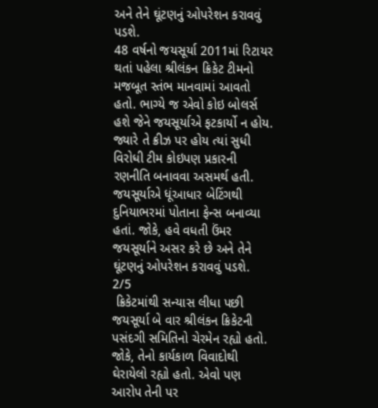અને તેને ઘૂંટણનું ઓપરેશન કરાવવું પડશે.
48 વર્ષનો જયસૂર્યા 2011માં રિટાયર થતાં પહેલા શ્રીલંકન ક્રિકેટ ટીમનો મજબૂત સ્તંભ માનવામાં આવતો હતો. ભાગ્યે જ એવો કોઇ બોલર્સ હશે જેને જયસૂર્યાએ ફટકાર્યો ન હોય. જ્યારે તે ક્રીઝ પર હોય ત્યાં સુધી વિરોધી ટીમ કોઇપણ પ્રકારની રણનીતિ બનાવવા અસમર્થ હતી. જયસૂર્યાએ ધૂંઆધાર બેટિંગથી દુનિયાભરમાં પોતાના ફેન્સ બનાવ્યા હતાં. જોકે, હવે વધતી ઉંમર જયસૂર્યાને અસર કરે છે અને તેને ઘૂંટણનું ઓપરેશન કરાવવું પડશે.
2/5
 ક્રિકેટમાંથી સન્યાસ લીધા પછી જયસૂર્યા બે વાર શ્રીલંકન ક્રિકેટની પસંદગી સમિતિનો ચેરમેન રહ્યો હતો. જોકે, તેનો કાર્યકાળ વિવાદોથી ઘેરાયેલો રહ્યો હતો. એવો પણ આરોપ તેની પર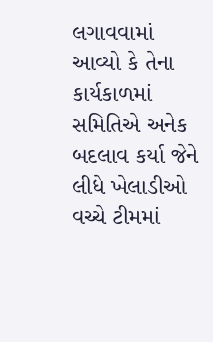લગાવવામાં આવ્યો કે તેના કાર્યકાળમાં સમિતિએ અનેક બદલાવ કર્યા જેને લીધે ખેલાડીઓ વચ્ચે ટીમમાં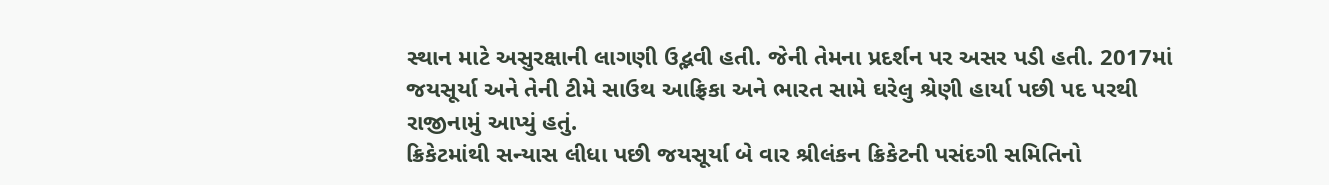સ્થાન માટે અસુરક્ષાની લાગણી ઉદ્ભવી હતી. જેની તેમના પ્રદર્શન પર અસર પડી હતી. 2017માં જયસૂર્યા અને તેની ટીમે સાઉથ આફ્રિકા અને ભારત સામે ઘરેલુ શ્રેણી હાર્યા પછી પદ પરથી રાજીનામું આપ્યું હતું.
ક્રિકેટમાંથી સન્યાસ લીધા પછી જયસૂર્યા બે વાર શ્રીલંકન ક્રિકેટની પસંદગી સમિતિનો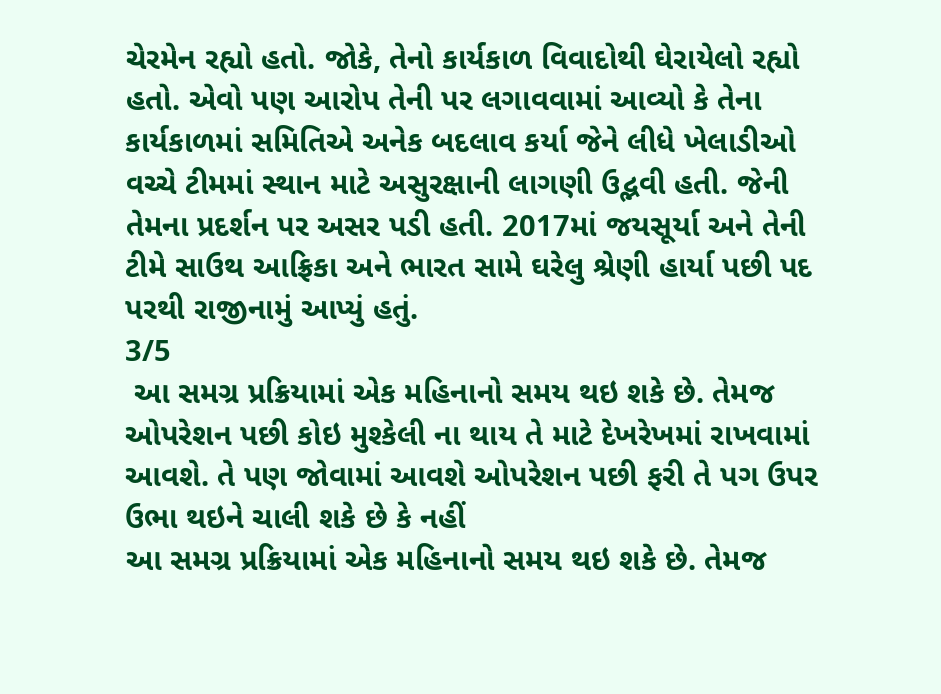ચેરમેન રહ્યો હતો. જોકે, તેનો કાર્યકાળ વિવાદોથી ઘેરાયેલો રહ્યો હતો. એવો પણ આરોપ તેની પર લગાવવામાં આવ્યો કે તેના કાર્યકાળમાં સમિતિએ અનેક બદલાવ કર્યા જેને લીધે ખેલાડીઓ વચ્ચે ટીમમાં સ્થાન માટે અસુરક્ષાની લાગણી ઉદ્ભવી હતી. જેની તેમના પ્રદર્શન પર અસર પડી હતી. 2017માં જયસૂર્યા અને તેની ટીમે સાઉથ આફ્રિકા અને ભારત સામે ઘરેલુ શ્રેણી હાર્યા પછી પદ પરથી રાજીનામું આપ્યું હતું.
3/5
 આ સમગ્ર પ્રક્રિયામાં એક મહિનાનો સમય થઇ શકે છે. તેમજ ઓપરેશન પછી કોઇ મુશ્કેલી ના થાય તે માટે દેખરેખમાં રાખવામાં આવશે. તે પણ જોવામાં આવશે ઓપરેશન પછી ફરી તે પગ ઉપર ઉભા થઇને ચાલી શકે છે કે નહીં
આ સમગ્ર પ્રક્રિયામાં એક મહિનાનો સમય થઇ શકે છે. તેમજ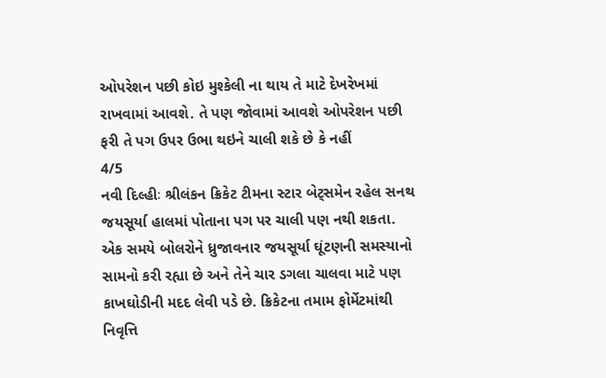ઓપરેશન પછી કોઇ મુશ્કેલી ના થાય તે માટે દેખરેખમાં રાખવામાં આવશે. તે પણ જોવામાં આવશે ઓપરેશન પછી ફરી તે પગ ઉપર ઉભા થઇને ચાલી શકે છે કે નહીં
4/5
નવી દિલ્હીઃ શ્રીલંકન ક્રિકેટ ટીમના સ્ટાર બેટ્સમેન રહેલ સનથ જયસૂર્યા હાલમાં પોતાના પગ પર ચાલી પણ નથી શકતા. એક સમયે બોલરોને ધ્રુજાવનાર જયસૂર્યા ઘૂંટણની સમસ્યાનો સામનો કરી રહ્યા છે અને તેને ચાર ડગલા ચાલવા માટે પણ કાખઘોડીની મદદ લેવી પડે છે. ક્રિકેટના તમામ ફોર્મેટમાંથી નિવૃત્તિ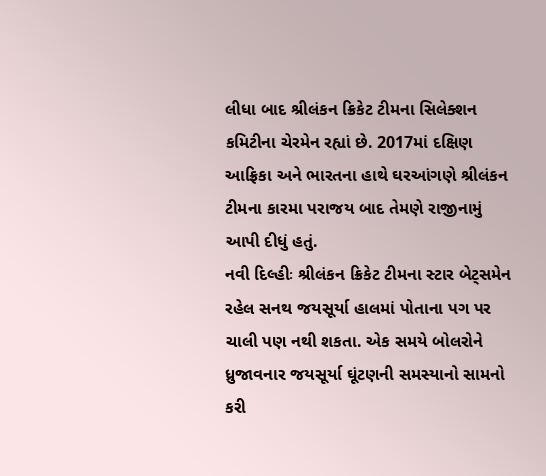લીધા બાદ શ્રીલંકન ક્રિકેટ ટીમના સિલેક્શન કમિટીના ચેરમેન રહ્યાં છે. 2017માં દક્ષિણ આફ્રિકા અને ભારતના હાથે ઘરઆંગણે શ્રીલંકન ટીમના કારમા પરાજય બાદ તેમણે રાજીનામું આપી દીધું હતું.
નવી દિલ્હીઃ શ્રીલંકન ક્રિકેટ ટીમના સ્ટાર બેટ્સમેન રહેલ સનથ જયસૂર્યા હાલમાં પોતાના પગ પર ચાલી પણ નથી શકતા. એક સમયે બોલરોને ધ્રુજાવનાર જયસૂર્યા ઘૂંટણની સમસ્યાનો સામનો કરી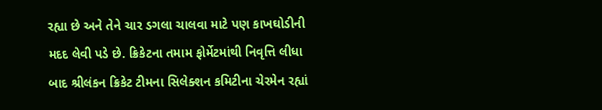રહ્યા છે અને તેને ચાર ડગલા ચાલવા માટે પણ કાખઘોડીની મદદ લેવી પડે છે. ક્રિકેટના તમામ ફોર્મેટમાંથી નિવૃત્તિ લીધા બાદ શ્રીલંકન ક્રિકેટ ટીમના સિલેક્શન કમિટીના ચેરમેન રહ્યાં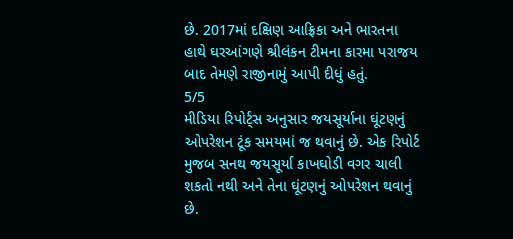છે. 2017માં દક્ષિણ આફ્રિકા અને ભારતના હાથે ઘરઆંગણે શ્રીલંકન ટીમના કારમા પરાજય બાદ તેમણે રાજીનામું આપી દીધું હતું.
5/5
મીડિયા રિપોર્ટ્સ અનુસાર જયસૂર્યાના ઘૂંટણનું ઓપરેશન ટૂંક સમયમાં જ થવાનું છે. એક રિપોર્ટ મુજબ સનથ જયસૂર્યા કાખઘોડી વગર ચાલી શકતો નથી અને તેના ઘૂંટણનું ઓપરેશન થવાનું છે.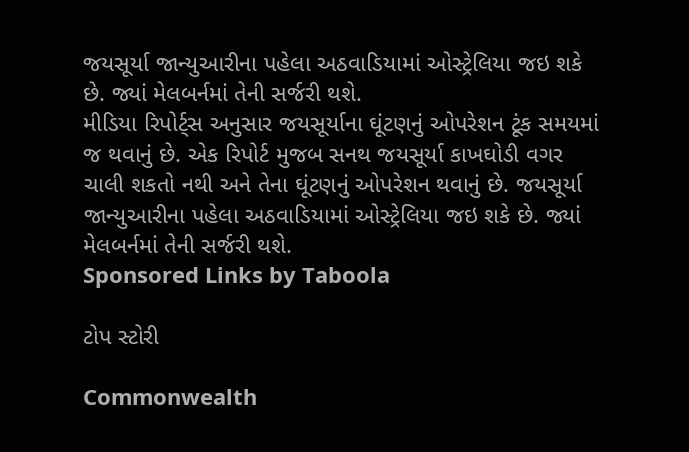જયસૂર્યા જાન્યુઆરીના પહેલા અઠવાડિયામાં ઓસ્ટ્રેલિયા જઇ શકે છે. જ્યાં મેલબર્નમાં તેની સર્જરી થશે.
મીડિયા રિપોર્ટ્સ અનુસાર જયસૂર્યાના ઘૂંટણનું ઓપરેશન ટૂંક સમયમાં જ થવાનું છે. એક રિપોર્ટ મુજબ સનથ જયસૂર્યા કાખઘોડી વગર ચાલી શકતો નથી અને તેના ઘૂંટણનું ઓપરેશન થવાનું છે. જયસૂર્યા જાન્યુઆરીના પહેલા અઠવાડિયામાં ઓસ્ટ્રેલિયા જઇ શકે છે. જ્યાં મેલબર્નમાં તેની સર્જરી થશે.
Sponsored Links by Taboola

ટોપ સ્ટોરી

Commonwealth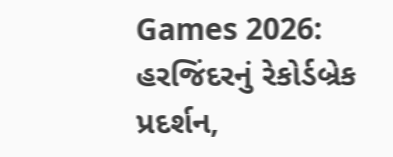Games 2026: હરજિંદરનું રેકોર્ડબ્રેક પ્રદર્શન,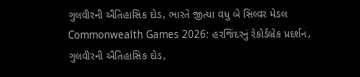ગુલવીરની ઐતિહાસિક દોડ, ભારતે જીત્યા વધુ બે સિલ્વર મેડલ
Commonwealth Games 2026: હરજિંદરનું રેકોર્ડબ્રેક પ્રદર્શન, ગુલવીરની ઐતિહાસિક દોડ,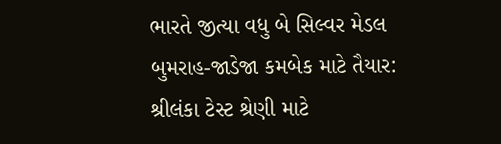ભારતે જીત્યા વધુ બે સિલ્વર મેડલ
બુમરાહ-જાડેજા કમબેક માટે તૈયાર: શ્રીલંકા ટેસ્ટ શ્રેણી માટે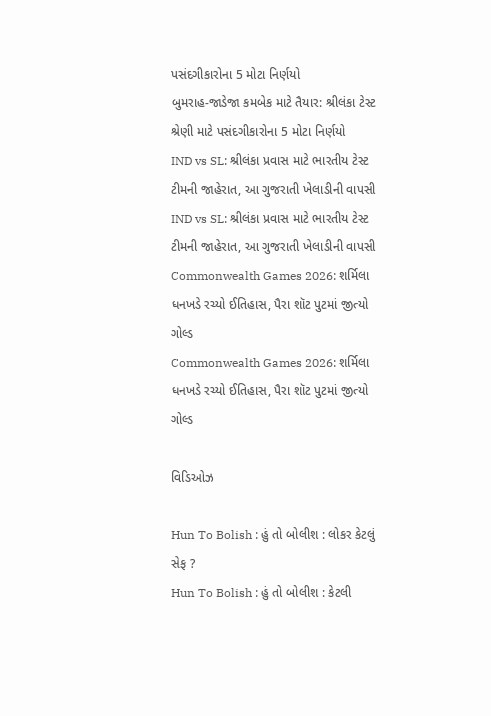પસંદગીકારોના 5 મોટા નિર્ણયો
બુમરાહ-જાડેજા કમબેક માટે તૈયાર: શ્રીલંકા ટેસ્ટ શ્રેણી માટે પસંદગીકારોના 5 મોટા નિર્ણયો
IND vs SL: શ્રીલંકા પ્રવાસ માટે ભારતીય ટેસ્ટ ટીમની જાહેરાત, આ ગુજરાતી ખેલાડીની વાપસી
IND vs SL: શ્રીલંકા પ્રવાસ માટે ભારતીય ટેસ્ટ ટીમની જાહેરાત, આ ગુજરાતી ખેલાડીની વાપસી
Commonwealth Games 2026: શર્મિલા ધનખડે રચ્યો ઈતિહાસ, પૈરા શૉટ પુટમાં જીત્યો ગોલ્ડ
Commonwealth Games 2026: શર્મિલા ધનખડે રચ્યો ઈતિહાસ, પૈરા શૉટ પુટમાં જીત્યો ગોલ્ડ

વિડિઓઝ

Hun To Bolish : હું તો બોલીશ : લોકર કેટલું સેફ ?
Hun To Bolish : હું તો બોલીશ : કેટલી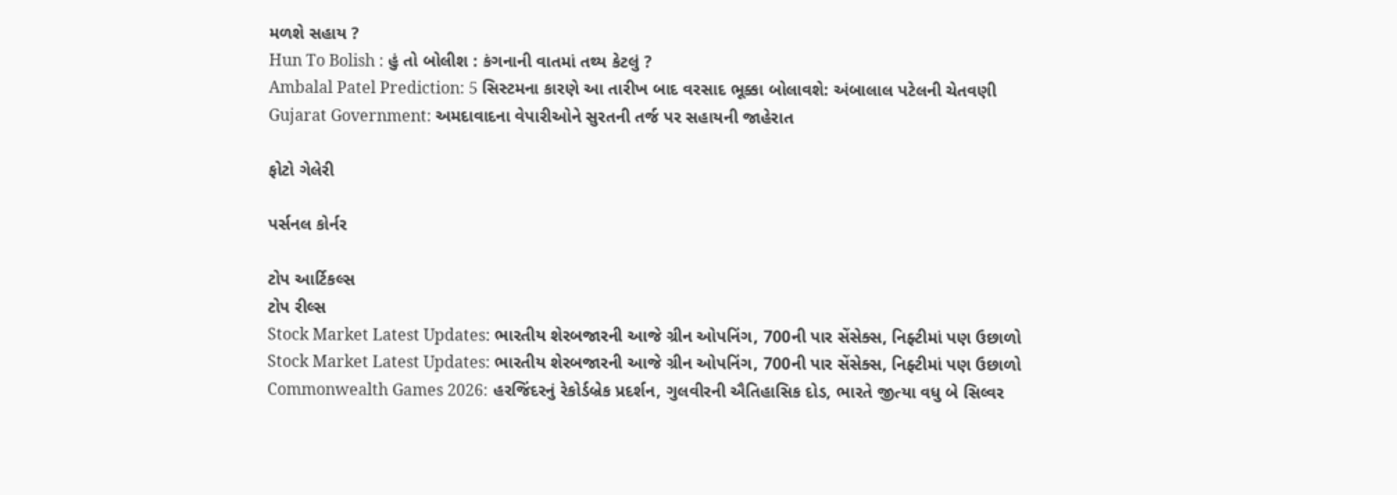મળશે સહાય ?
Hun To Bolish : હું તો બોલીશ : કંગનાની વાતમાં તથ્ય કેટલું ?
Ambalal Patel Prediction: 5 સિસ્ટમના કારણે આ તારીખ બાદ વરસાદ ભૂક્કા બોલાવશે: અંબાલાલ પટેલની ચેતવણી
Gujarat Government: અમદાવાદના વેપારીઓને સુરતની તર્જ પર સહાયની જાહેરાત

ફોટો ગેલેરી

પર્સનલ કોર્નર

ટોપ આર્ટિકલ્સ
ટોપ રીલ્સ
Stock Market Latest Updates: ભારતીય શેરબજારની આજે ગ્રીન ઓપનિંગ, 700ની પાર સેંસેક્સ, નિફ્ટીમાં પણ ઉછાળો
Stock Market Latest Updates: ભારતીય શેરબજારની આજે ગ્રીન ઓપનિંગ, 700ની પાર સેંસેક્સ, નિફ્ટીમાં પણ ઉછાળો
Commonwealth Games 2026: હરજિંદરનું રેકોર્ડબ્રેક પ્રદર્શન, ગુલવીરની ઐતિહાસિક દોડ, ભારતે જીત્યા વધુ બે સિલ્વર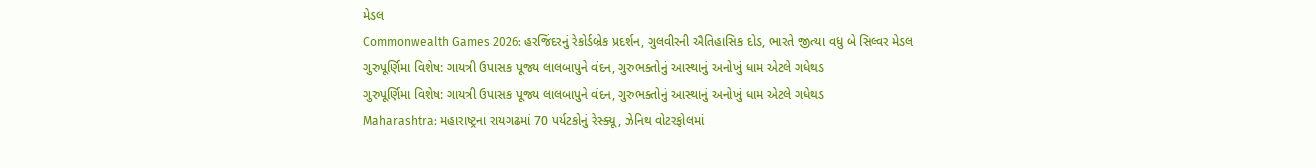મેડલ
Commonwealth Games 2026: હરજિંદરનું રેકોર્ડબ્રેક પ્રદર્શન, ગુલવીરની ઐતિહાસિક દોડ, ભારતે જીત્યા વધુ બે સિલ્વર મેડલ
ગુરુપૂર્ણિમા વિશેષ: ગાયત્રી ઉપાસક પૂજ્ય લાલબાપુને વંદન, ગુરુભક્તોનું આસ્થાનું અનોખું ધામ એટલે ગધેથડ
ગુરુપૂર્ણિમા વિશેષ: ગાયત્રી ઉપાસક પૂજ્ય લાલબાપુને વંદન, ગુરુભક્તોનું આસ્થાનું અનોખું ધામ એટલે ગધેથડ
Maharashtra: મહારાષ્ટ્રના રાયગઢમાં 70 પર્યટકોનું રેસ્ક્યૂ, ઝેનિથ વોટરફોલમાં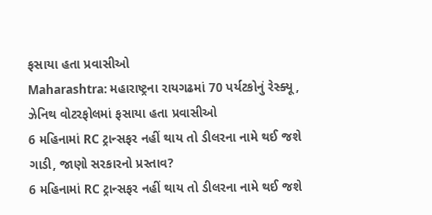ફસાયા હતા પ્રવાસીઓ
Maharashtra: મહારાષ્ટ્રના રાયગઢમાં 70 પર્યટકોનું રેસ્ક્યૂ, ઝેનિથ વોટરફોલમાં ફસાયા હતા પ્રવાસીઓ
6 મહિનામાં RC ટ્રાન્સફર નહીં થાય તો ડીલરના નામે થઈ જશે ગાડી, જાણો સરકારનો પ્રસ્તાવ?
6 મહિનામાં RC ટ્રાન્સફર નહીં થાય તો ડીલરના નામે થઈ જશે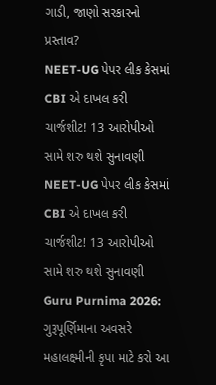ગાડી, જાણો સરકારનો પ્રસ્તાવ?
NEET-UG પેપર લીક કેસમાં CBI એ દાખલ કરી ચાર્જશીટ! 13 આરોપીઓ સામે શરુ થશે સુનાવણી
NEET-UG પેપર લીક કેસમાં CBI એ દાખલ કરી ચાર્જશીટ! 13 આરોપીઓ સામે શરુ થશે સુનાવણી
Guru Purnima 2026: ગુરૂપૂર્ણિમાના અવસરે મહાલક્ષ્મીની કૃપા માટે કરો આ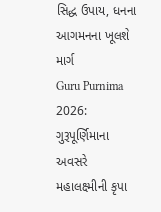સિદ્ધ ઉપાય, ધનના આગમનના ખૂલશે માર્ગ
Guru Purnima 2026: ગુરૂપૂર્ણિમાના અવસરે મહાલક્ષ્મીની કૃપા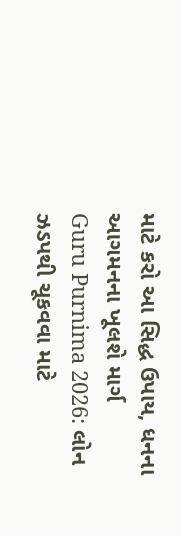માટે કરો આ સિદ્ધ ઉપાય, ધનના આગમનના ખૂલશે માર્ગ
Guru Purnima 2026: લોન ઝડપથી ચૂકવવા માટે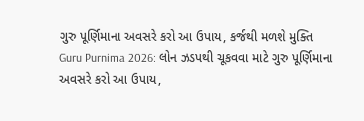ગુરુ પૂર્ણિમાના અવસરે કરો આ ઉપાય, કર્જથી મળશે મુક્તિ
Guru Purnima 2026: લોન ઝડપથી ચૂકવવા માટે ગુરુ પૂર્ણિમાના અવસરે કરો આ ઉપાય,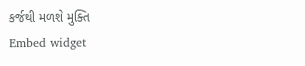કર્જથી મળશે મુક્તિ
Embed widget